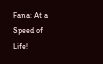Fana: At a Speed of Life!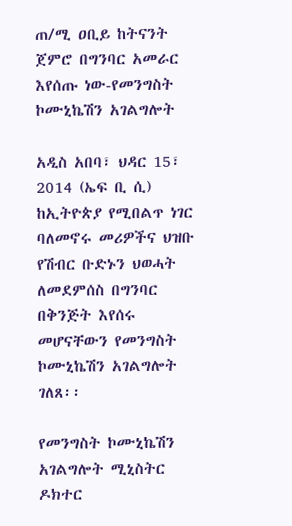ጠ/ሚ ዐቢይ ከትናንት ጀምሮ በግንባር አመራር እየሰጡ ነው-የመንግስት ኮሙኒኬሽን አገልግሎት

አዲስ አበባ፣ ህዳር 15፣ 2014 (ኤፍ ቢ ሲ) ከኢትዮጵያ የሚበልጥ ነገር ባለመኖሩ መሪዎችና ህዝቡ የሽብር ቡድኑን ህወሓት ለመደምሰስ በግንባር በቅንጅት እየሰሩ መሆናቸውን የመንግስት ኮሙኒኬሽን አገልግሎት ገለጸ፡፡

የመንግስት ኮሙኒኬሽን አገልግሎት ሚኒስትር ዶክተር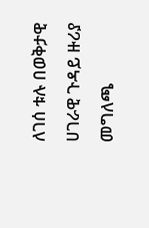ለገሰ ቱሉ በወቅታዊ ሀገራዊ ጉዳይ ዙሪያ መግለጫ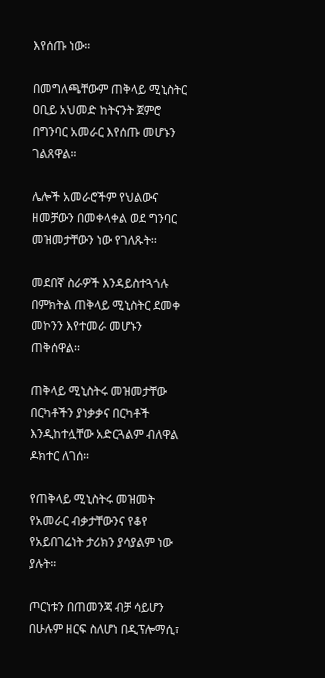እየሰጡ ነው።

በመግለጫቸውም ጠቅላይ ሚኒስትር ዐቢይ አህመድ ከትናንት ጀምሮ በግንባር አመራር እየሰጡ መሆኑን ገልጸዋል።

ሌሎች አመራሮችም የህልውና ዘመቻውን በመቀላቀል ወደ ግንባር መዝመታቸውን ነው የገለጹት፡፡

መደበኛ ስራዎች እንዳይስተጓጎሉ በምክትል ጠቅላይ ሚኒስትር ደመቀ መኮንን እየተመራ መሆኑን ጠቅሰዋል፡፡

ጠቅላይ ሚኒስትሩ መዝመታቸው በርካቶችን ያነቃቃና በርካቶች እንዲከተሏቸው አድርጓልም ብለዋል ዶክተር ለገሰ።

የጠቅላይ ሚኒስትሩ መዝመት የአመራር ብቃታቸውንና የቆየ የአይበገሬነት ታሪክን ያሳያልም ነው ያሉት።

ጦርነቱን በጠመንጃ ብቻ ሳይሆን በሁሉም ዘርፍ ስለሆነ በዲፕሎማሲ፣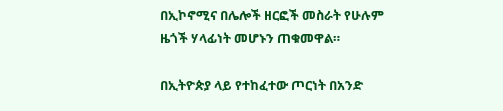በኢኮኖሚና በሌሎች ዘርፎች መስራት የሁሉም ዜጎች ሃላፊነት መሆኑን ጠቁመዋል።

በኢትዮጵያ ላይ የተከፈተው ጦርነት በአንድ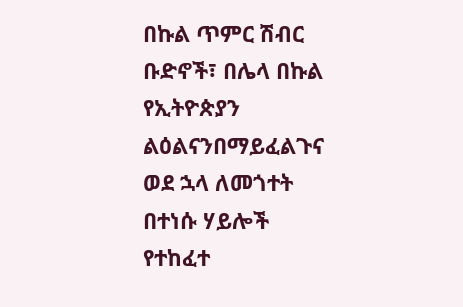በኩል ጥምር ሽብር ቡድኖች፣ በሌላ በኩል የኢትዮጵያን ልዕልናንበማይፈልጉና ወደ ኋላ ለመጎተት በተነሱ ሃይሎች የተከፈተ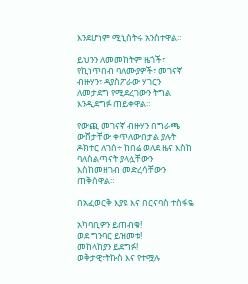እንደሆነም ሚኒስትሩ አንስተዋል።

ይህንን ለመመከትም ዜጎች፣ የኪነጥበብ ባለሙያዎች፣ መገናኛ ብዙሃን፣ ዳያስፖራው ሃገርን ለመታደግ የሚደረገውን ትግል እንዲደግፉ ጠይቀዋል።

የውጪ መገናኛ ብዙሃን በግራጫ ውሸታቸው ቀጥለውበታል ያሉት ዶክተር ለገሰ÷ ከበሬ ወለደ ዜና እስከ ባለስልጣናት ያላሏቸውን እስከመዘገብ መድረሳቸውን ጠቅሰዋል።

በአፈወርቅ እያዩ እና በርናባስ ተስፋዬ

አካባቢዎን ይጠብቁ!
ወደ ግንባር ይዝመቱ!
መከላከያን ይደግፉ!
ወቅታዊ፣ትኩስ እና የተሟሉ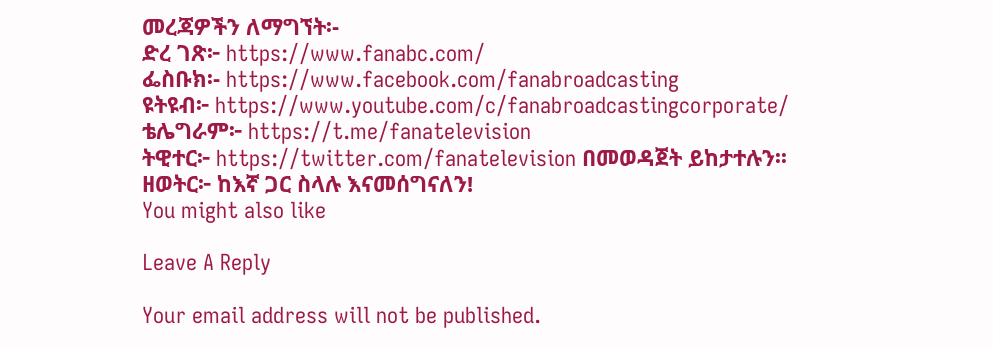መረጃዎችን ለማግኘት፡-
ድረ ገጽ፦ https://www.fanabc.com/
ፌስቡክ፡- https://www.facebook.com/fanabroadcasting
ዩትዩብ፦ https://www.youtube.com/c/fanabroadcastingcorporate/
ቴሌግራም፦ https://t.me/fanatelevision
ትዊተር፦ https://twitter.com/fanatelevision በመወዳጀት ይከታተሉን፡፡
ዘወትር፦ ከእኛ ጋር ስላሉ እናመሰግናለን!
You might also like

Leave A Reply

Your email address will not be published.